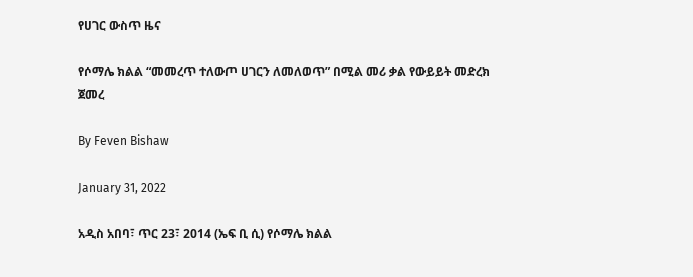የሀገር ውስጥ ዜና

የሶማሌ ክልል “መመረጥ ተለውጦ ሀገርን ለመለወጥ” በሚል መሪ ቃል የውይይት መድረክ ጀመረ

By Feven Bishaw

January 31, 2022

አዲስ አበባ፣ ጥር 23፣ 2014 (ኤፍ ቢ ሲ) የሶማሌ ክልል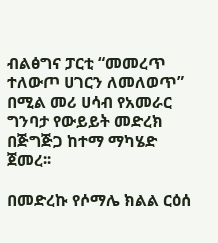ብልፅግና ፓርቲ “መመረጥ ተለውጦ ሀገርን ለመለወጥ” በሚል መሪ ሀሳብ የአመራር ግንባታ የውይይት መድረክ በጅግጅጋ ከተማ ማካሄድ ጀመረ፡፡

በመድረኩ የሶማሌ ክልል ርዕሰ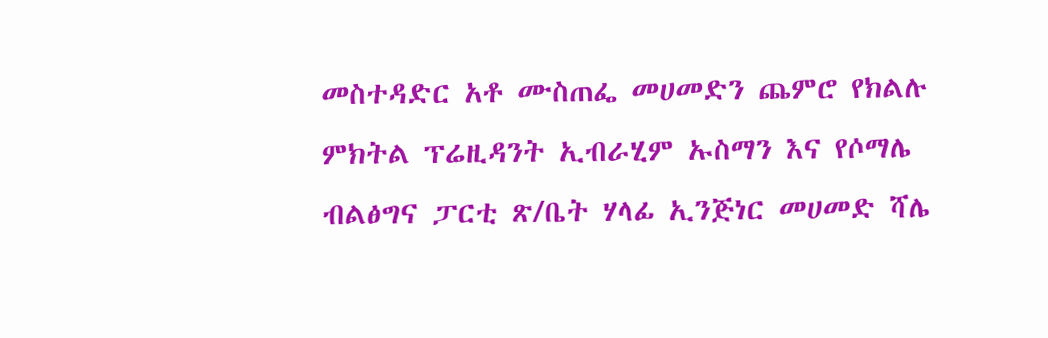መስተዳድር አቶ ሙስጠፌ መሀመድን ጨምሮ የክልሉ ምክትል ፕሬዚዳንት ኢብራሂም ኡስማን እና የሶማሌ ብልፅግና ፓርቲ ጽ/ቤት ሃላፊ ኢንጅነር መሀመድ ሻሌ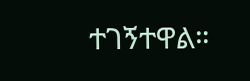ተገኝተዋል።